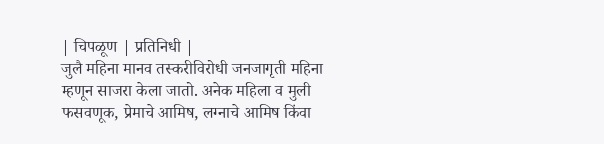| चिपळूण | प्रतिनिधी |
जुलै महिना मानव तस्करीविरोधी जनजागृती महिना म्हणून साजरा केला जातो. अनेक महिला व मुली फसवणूक, प्रेमाचे आमिष, लग्नाचे आमिष किंवा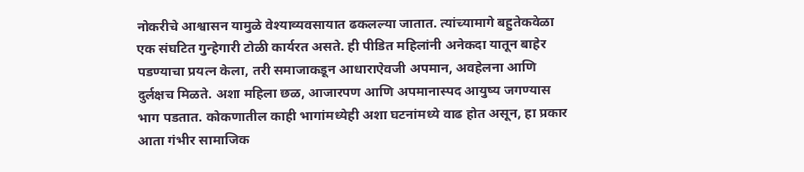नोकरीचे आश्वासन यामुळे वेश्याव्यवसायात ढकलल्या जातात. त्यांच्यामागे बहुतेकवेळा एक संघटित गुन्हेगारी टोळी कार्यरत असते. ही पीडित महिलांनी अनेकदा यातून बाहेर पडण्याचा प्रयत्न केला, तरी समाजाकडून आधाराऐवजी अपमान, अवहेलना आणि दुर्लक्षच मिळते. अशा महिला छळ, आजारपण आणि अपमानास्पद आयुष्य जगण्यास भाग पडतात. कोकणातील काही भागांमध्येही अशा घटनांमध्ये वाढ होत असून, हा प्रकार आता गंभीर सामाजिक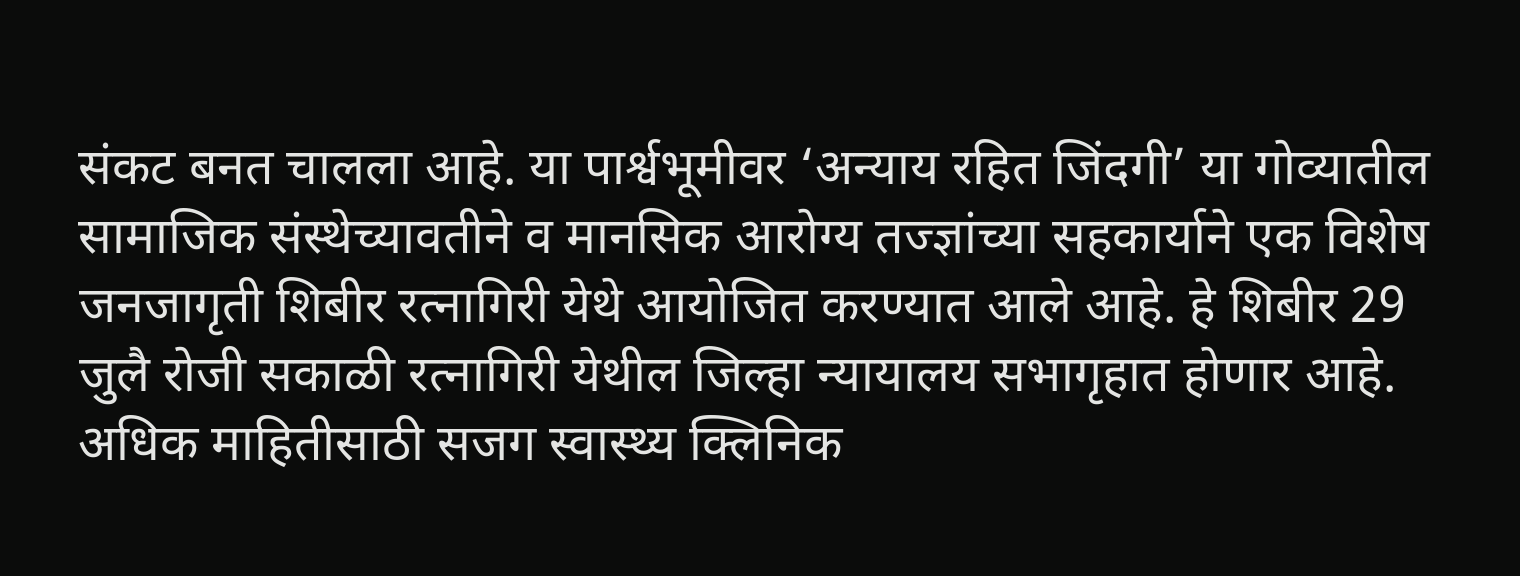संकट बनत चालला आहे. या पार्श्वभूमीवर ‘अन्याय रहित जिंदगी’ या गोव्यातील सामाजिक संस्थेच्यावतीने व मानसिक आरोग्य तज्ज्ञांच्या सहकार्याने एक विशेष जनजागृती शिबीर रत्नागिरी येथे आयोजित करण्यात आले आहे. हे शिबीर 29 जुलै रोजी सकाळी रत्नागिरी येथील जिल्हा न्यायालय सभागृहात होणार आहे. अधिक माहितीसाठी सजग स्वास्थ्य क्लिनिक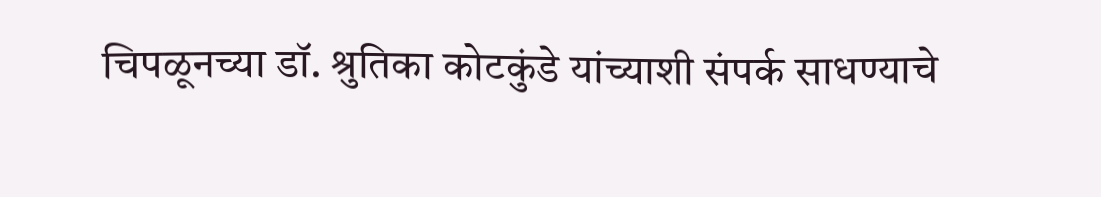चिपळूनच्या डॉ. श्रुतिका कोटकुंडे यांच्याशी संपर्क साधण्याचे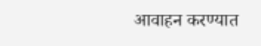आवाहन करण्यात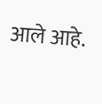आले आहे.